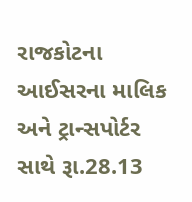રાજકોટના આઈસરના માલિક અને ટ્રાન્સપોર્ટર સાથે રૂા.28.13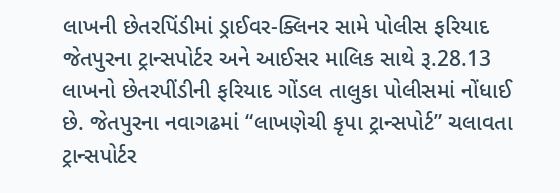લાખની છેતરપિંડીમાં ડ્રાઈવર-ક્લિનર સામે પોલીસ ફરિયાદ
જેતપુરના ટ્રાન્સપોર્ટર અને આઈસર માલિક સાથે રૂ.28.13 લાખનો છેતરપીંડીની ફરિયાદ ગોંડલ તાલુકા પોલીસમાં નોંધાઈ છે. જેતપુરના નવાગઢમાં “લાખણેચી કૃપા ટ્રાન્સપોર્ટ” ચલાવતા ટ્રાન્સપોર્ટર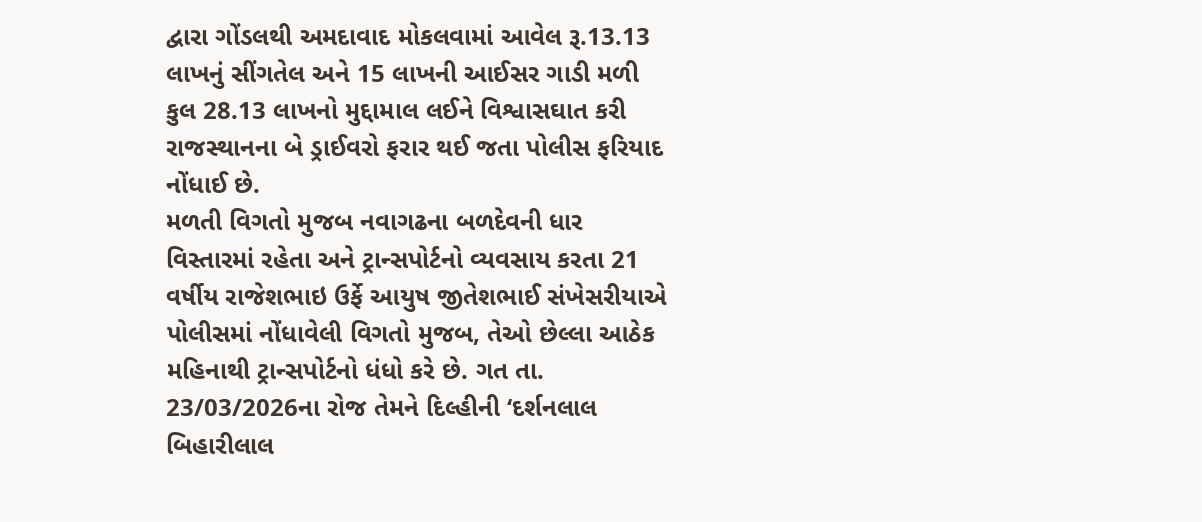દ્વારા ગોંડલથી અમદાવાદ મોકલવામાં આવેલ રૂ.13.13 લાખનું સીંગતેલ અને 15 લાખની આઈસર ગાડી મળી કુલ 28.13 લાખનો મુદ્દામાલ લઈને વિશ્વાસઘાત કરી રાજસ્થાનના બે ડ્રાઈવરો ફરાર થઈ જતા પોલીસ ફરિયાદ નોંધાઈ છે.
મળતી વિગતો મુજબ નવાગઢના બળદેવની ધાર વિસ્તારમાં રહેતા અને ટ્રાન્સપોર્ટનો વ્યવસાય કરતા 21 વર્ષીય રાજેશભાઇ ઉર્ફે આયુષ જીતેશભાઈ સંખેસરીયાએ પોલીસમાં નોંધાવેલી વિગતો મુજબ, તેઓ છેલ્લા આઠેક મહિનાથી ટ્રાન્સપોર્ટનો ધંધો કરે છે. ગત તા. 23/03/2026ના રોજ તેમને દિલ્હીની ‘દર્શનલાલ બિહારીલાલ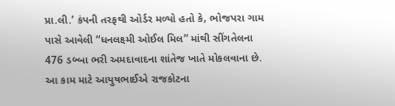પ્રા.લી.’ કંપની તરફથી ઓર્ડર મળ્યો હતો કે, ભોજપરા ગામ પાસે આવેલી “ધનલક્ષ્મી ઓઈલ મિલ” માંથી સીંગતેલના 476 ડબ્બા ભરી અમદાવાદના શાંતેજ ખાતે મોકલવાના છે.
આ કામ માટે આયુષભાઈએ રાજકોટના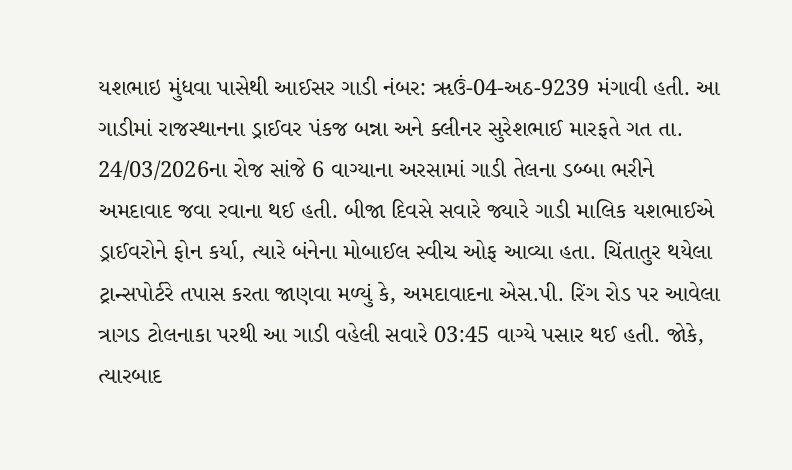યશભાઇ મુંધવા પાસેથી આઈસર ગાડી નંબર: ૠઉં-04-અઠ-9239 મંગાવી હતી. આ ગાડીમાં રાજસ્થાનના ડ્રાઈવર પંકજ બન્ના અને ક્લીનર સુરેશભાઈ મારફતે ગત તા. 24/03/2026ના રોજ સાંજે 6 વાગ્યાના અરસામાં ગાડી તેલના ડબ્બા ભરીને અમદાવાદ જવા રવાના થઈ હતી. બીજા દિવસે સવારે જ્યારે ગાડી માલિક યશભાઈએ ડ્રાઈવરોને ફોન કર્યા, ત્યારે બંનેના મોબાઈલ સ્વીચ ઓફ આવ્યા હતા. ચિંતાતુર થયેલા ટ્રાન્સપોર્ટરે તપાસ કરતા જાણવા મળ્યું કે, અમદાવાદના એસ.પી. રિંગ રોડ પર આવેલા ત્રાગડ ટોલનાકા પરથી આ ગાડી વહેલી સવારે 03:45 વાગ્યે પસાર થઈ હતી. જોકે, ત્યારબાદ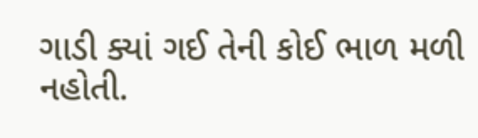ગાડી ક્યાં ગઈ તેની કોઈ ભાળ મળી નહોતી.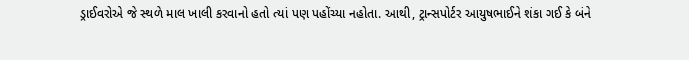ડ્રાઈવરોએ જે સ્થળે માલ ખાલી કરવાનો હતો ત્યાં પણ પહોંચ્યા નહોતા. આથી, ટ્રાન્સપોર્ટર આયુષભાઈને શંકા ગઈ કે બંને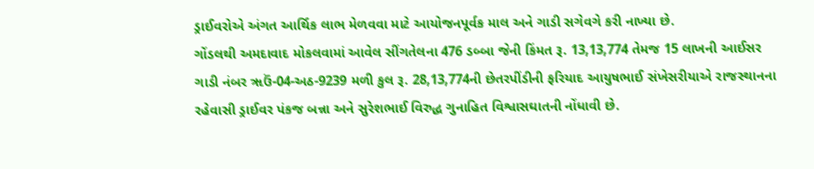ડ્રાઈવરોએ અંગત આર્થિક લાભ મેળવવા માટે આયોજનપૂર્વક માલ અને ગાડી સગેવગે કરી નાખ્યા છે.
ગોંડલથી અમદાવાદ મોકલવામાં આવેલ સીંગતેલના 476 ડબ્બા જેની કિંમત રૂ. 13,13,774 તેમજ 15 લાખની આઈસર ગાડી નંબર ૠઉં-04-અઠ-9239 મળી કુલ રૂ. 28,13,774ની છેતરપીંડીની ફરિયાદ આયુષભાઈ સંખેસરીયાએ રાજસ્થાનના રહેવાસી ડ્રાઈવર પંકજ બન્ના અને સુરેશભાઈ વિરુદ્ધ ગુનાહિત વિશ્વાસઘાતની નોંધાવી છે.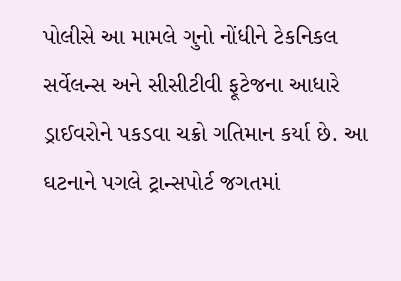પોલીસે આ મામલે ગુનો નોંધીને ટેકનિકલ સર્વેલન્સ અને સીસીટીવી ફૂટેજના આધારે ડ્રાઈવરોને પકડવા ચક્રો ગતિમાન કર્યા છે. આ ઘટનાને પગલે ટ્રાન્સપોર્ટ જગતમાં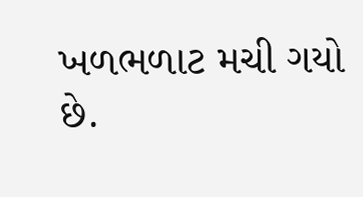ખળભળાટ મચી ગયો છે.